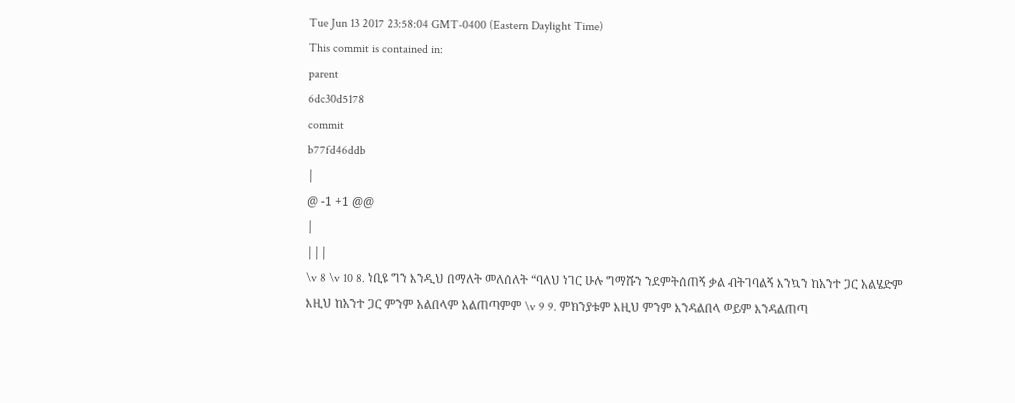Tue Jun 13 2017 23:58:04 GMT-0400 (Eastern Daylight Time)
This commit is contained in:
parent
6dc30d5178
commit
b77fd46ddb
|
@ -1 +1 @@
|
|||
\v 8 \v 10 8. ነቢዩ ግን እንዲህ በማለት መለሰለት “ባለህ ነገር ሁሉ ግማሹን ንደምትሰጠኝ ቃል ብትገባልኝ እንኳን ከአንተ ጋር አልሄድም እዚህ ከአንተ ጋር ምንም አልበላም አልጠጣምም \v 9 9. ምክንያቱም እዚህ ምንም እንዳልበላ ወይም እንዳልጠጣ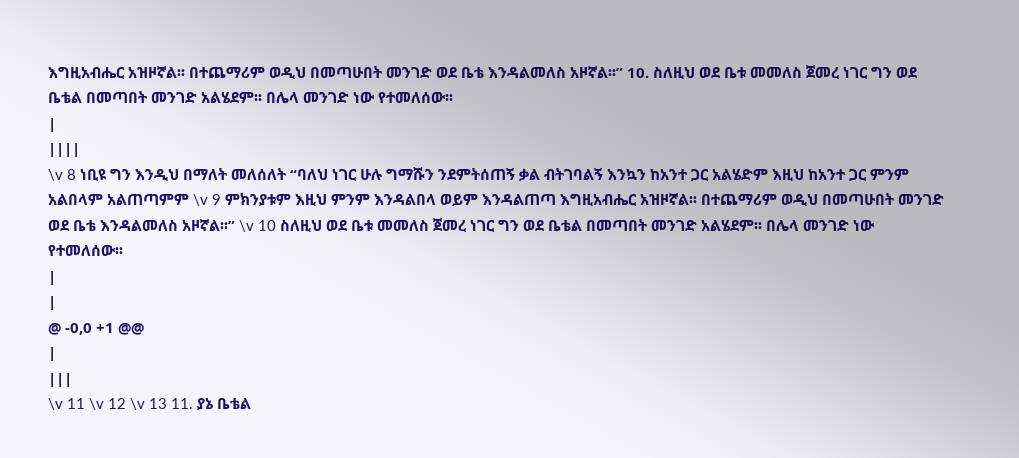እግዚአብሔር አዝዞኛል፡፡ በተጨማሪም ወዲህ በመጣሁበት መንገድ ወደ ቤቴ እንዳልመለስ አዞኛል፡፡” 10. ስለዚህ ወደ ቤቱ መመለስ ጀመረ ነገር ግን ወደ ቤቴል በመጣበት መንገድ አልሄደም፡፡ በሌላ መንገድ ነው የተመለሰው፡፡
|
||||
\v 8 ነቢዩ ግን እንዲህ በማለት መለሰለት “ባለህ ነገር ሁሉ ግማሹን ንደምትሰጠኝ ቃል ብትገባልኝ እንኳን ከአንተ ጋር አልሄድም እዚህ ከአንተ ጋር ምንም አልበላም አልጠጣምም \v 9 ምክንያቱም እዚህ ምንም እንዳልበላ ወይም እንዳልጠጣ እግዚአብሔር አዝዞኛል፡፡ በተጨማሪም ወዲህ በመጣሁበት መንገድ ወደ ቤቴ እንዳልመለስ አዞኛል፡፡” \v 10 ስለዚህ ወደ ቤቱ መመለስ ጀመረ ነገር ግን ወደ ቤቴል በመጣበት መንገድ አልሄደም፡፡ በሌላ መንገድ ነው የተመለሰው፡፡
|
|
@ -0,0 +1 @@
|
|||
\v 11 \v 12 \v 13 11. ያኔ ቤቴል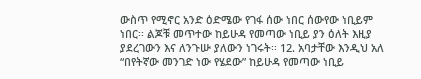ውስጥ የሚኖር አንድ ዕድሜው የገፋ ሰው ነበር ሰውየው ነቢይም ነበር፡፡ ልጆቹ መጥተው ከይሁዳ የመጣው ነቢይ ያን ዕለት እዚያ ያደረገውን እና ለንጉሡ ያለውን ነገሩት፡፡ 12. አባታቸው እንዲህ አለ “በየትኛው መንገድ ነው የሄደው” ከይሁዳ የመጣው ነቢይ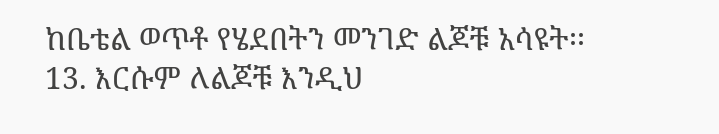ከቤቴል ወጥቶ የሄደበትን መንገድ ልጆቹ አሳዩት፡፡ 13. እርሱም ለልጆቹ እንዲህ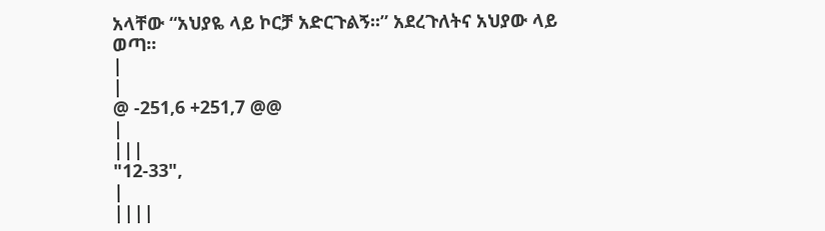አላቸው “አህያዬ ላይ ኮርቻ አድርጉልኝ፡፡” አደረጉለትና አህያው ላይ ወጣ፡፡
|
|
@ -251,6 +251,7 @@
|
|||
"12-33",
|
||||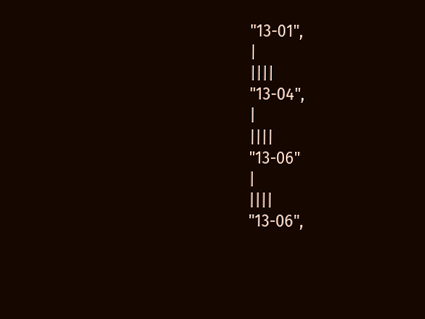"13-01",
|
||||
"13-04",
|
||||
"13-06"
|
||||
"13-06",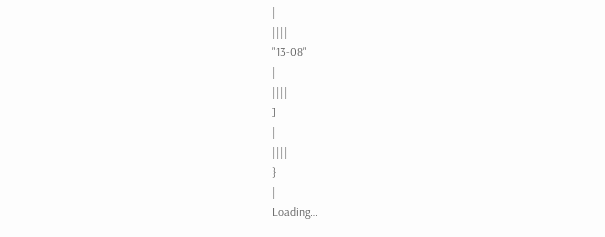|
||||
"13-08"
|
||||
]
|
||||
}
|
Loading…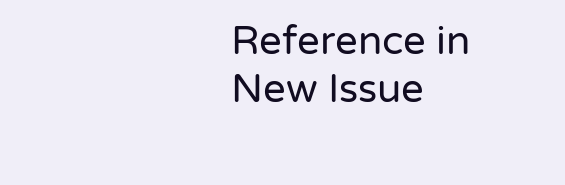Reference in New Issue